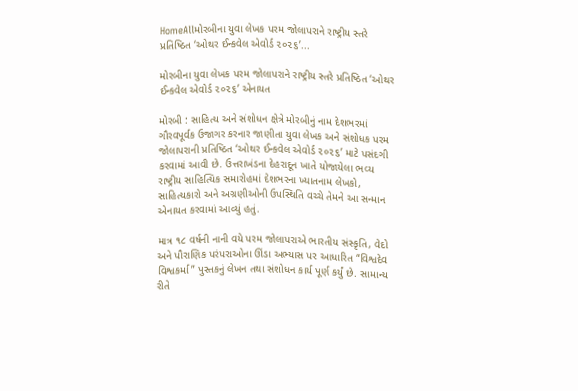HomeAllમોરબીના યુવા લેખક પરમ જોલાપરાને રાષ્ટ્રીય સ્તરે પ્રતિષ્ઠિત ‘ઓથર ઈન્કવેલ એવોર્ડ ૨૦૨૬’...

મોરબીના યુવા લેખક પરમ જોલાપરાને રાષ્ટ્રીય સ્તરે પ્રતિષ્ઠિત ‘ઓથર ઈન્કવેલ એવોર્ડ ૨૦૨૬’ એનાયત

મોરબી : સાહિત્ય અને સંશોધન ક્ષેત્રે મોરબીનું નામ દેશભરમાં ગૌરવપૂર્વક ઉજાગર કરનાર જાણીતા યુવા લેખક અને સંશોધક પરમ જોલાપરાની પ્રતિષ્ઠિત ‘ઓથર ઈન્કવેલ એવોર્ડ ૨૦૨૬’ માટે પસંદગી કરવામાં આવી છે. ઉત્તરાખંડના દેહરાદૂન ખાતે યોજાયેલા ભવ્ય રાષ્ટ્રીય સાહિત્યિક સમારોહમાં દેશભરના ખ્યાતનામ લેખકો, સાહિત્યકારો અને અગ્રણીઓની ઉપસ્થિતિ વચ્ચે તેમને આ સન્માન એનાયત કરવામાં આવ્યું હતું.

માત્ર ૧૮ વર્ષની નાની વયે પરમ જોલાપરાએ ભારતીય સંસ્કૃતિ, વેદો અને પૌરાણિક પરંપરાઓના ઊંડા અભ્યાસ પર આધારિત “વિશ્વદેવ વિશ્વકર્મા” પુસ્તકનું લેખન તથા સંશોધન કાર્ય પૂર્ણ કર્યું છે. સામાન્ય રીતે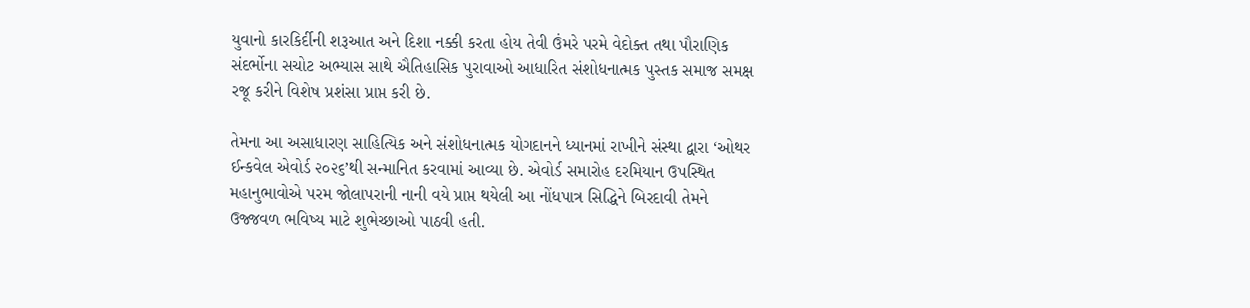યુવાનો કારકિર્દીની શરૂઆત અને દિશા નક્કી કરતા હોય તેવી ઉંમરે પરમે વેદોક્ત તથા પૌરાણિક સંદર્ભોના સચોટ અભ્યાસ સાથે ઐતિહાસિક પુરાવાઓ આધારિત સંશોધનાત્મક પુસ્તક સમાજ સમક્ષ રજૂ કરીને વિશેષ પ્રશંસા પ્રાપ્ત કરી છે.

તેમના આ અસાધારણ સાહિત્યિક અને સંશોધનાત્મક યોગદાનને ધ્યાનમાં રાખીને સંસ્થા દ્વારા ‘ઓથર ઈન્કવેલ એવોર્ડ ૨૦૨૬’થી સન્માનિત કરવામાં આવ્યા છે. એવોર્ડ સમારોહ દરમિયાન ઉપસ્થિત મહાનુભાવોએ પરમ જોલાપરાની નાની વયે પ્રાપ્ત થયેલી આ નોંધપાત્ર સિદ્ધિને બિરદાવી તેમને ઉજ્જવળ ભવિષ્ય માટે શુભેચ્છાઓ પાઠવી હતી.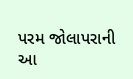પરમ જોલાપરાની આ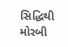સિદ્ધિથી મોરબી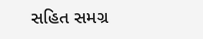સહિત સમગ્ર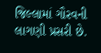જિલ્લામાં ગૌરવની લાગણી પ્રસરી છે.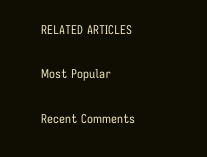RELATED ARTICLES

Most Popular

Recent Comments